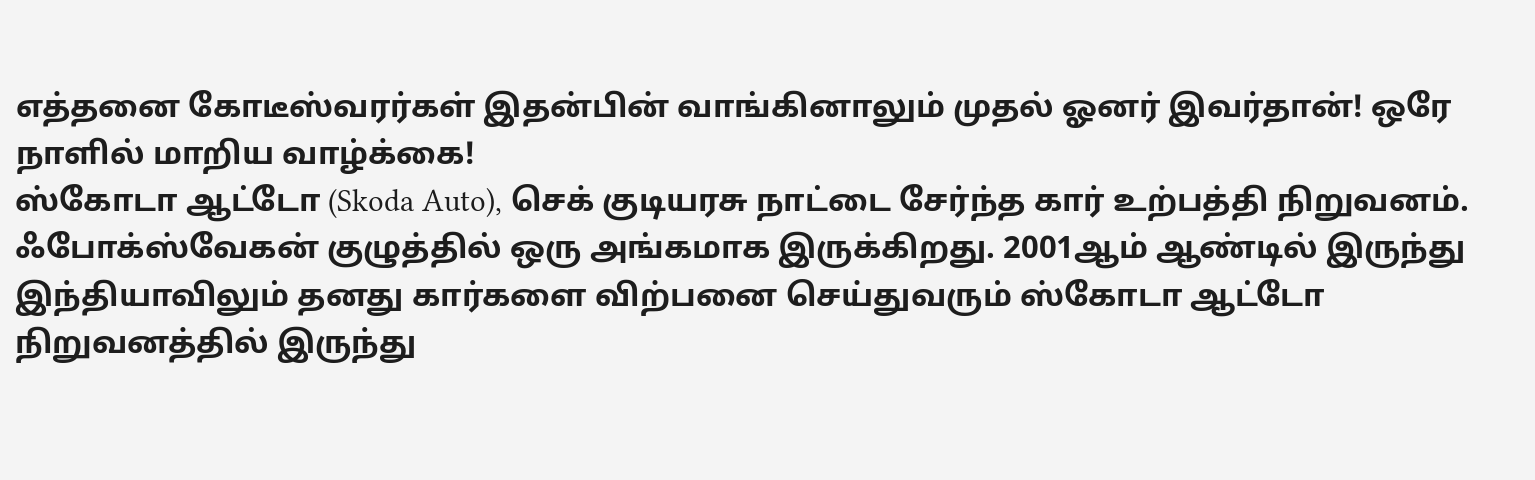எத்தனை கோடீஸ்வரர்கள் இதன்பின் வாங்கினாலும் முதல் ஓனர் இவர்தான்! ஒரே நாளில் மாறிய வாழ்க்கை!
ஸ்கோடா ஆட்டோ (Skoda Auto), செக் குடியரசு நாட்டை சேர்ந்த கார் உற்பத்தி நிறுவனம். ஃபோக்ஸ்வேகன் குழுத்தில் ஒரு அங்கமாக இருக்கிறது. 2001ஆம் ஆண்டில் இருந்து இந்தியாவிலும் தனது கார்களை விற்பனை செய்துவரும் ஸ்கோடா ஆட்டோ நிறுவனத்தில் இருந்து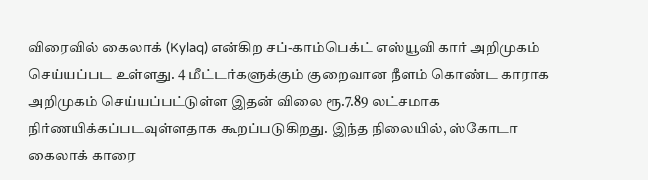விரைவில் கைலாக் (Kylaq) என்கிற சப்-காம்பெக்ட் எஸ்யூவி கார் அறிமுகம் செய்யப்பட உள்ளது. 4 மீட்டர்களுக்கும் குறைவான நீளம் கொண்ட காராக அறிமுகம் செய்யப்பட்டுள்ள இதன் விலை ரூ.7.89 லட்சமாக நிர்ணயிக்கப்படவுள்ளதாக கூறப்படுகிறது. இந்த நிலையில், ஸ்கோடா கைலாக் காரை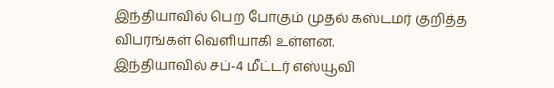இந்தியாவில் பெற போகும் முதல் கஸ்டமர் குறித்த விபரங்கள் வெளியாகி உள்ளன.
இந்தியாவில் சப்-4 மீட்டர் எஸ்யூவி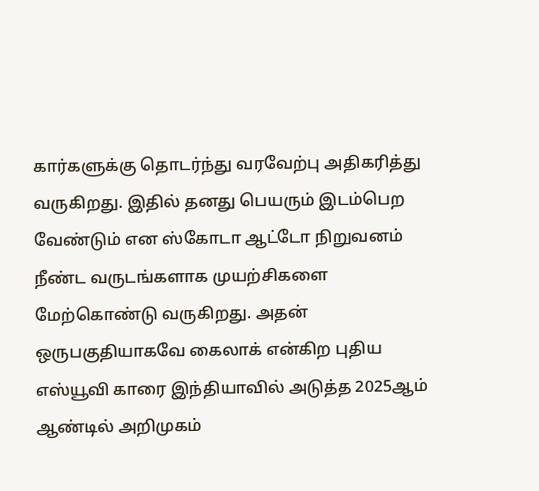கார்களுக்கு தொடர்ந்து வரவேற்பு அதிகரித்து வருகிறது. இதில் தனது பெயரும் இடம்பெற வேண்டும் என ஸ்கோடா ஆட்டோ நிறுவனம் நீண்ட வருடங்களாக முயற்சிகளை மேற்கொண்டு வருகிறது. அதன் ஒருபகுதியாகவே கைலாக் என்கிற புதிய எஸ்யூவி காரை இந்தியாவில் அடுத்த 2025ஆம் ஆண்டில் அறிமுகம்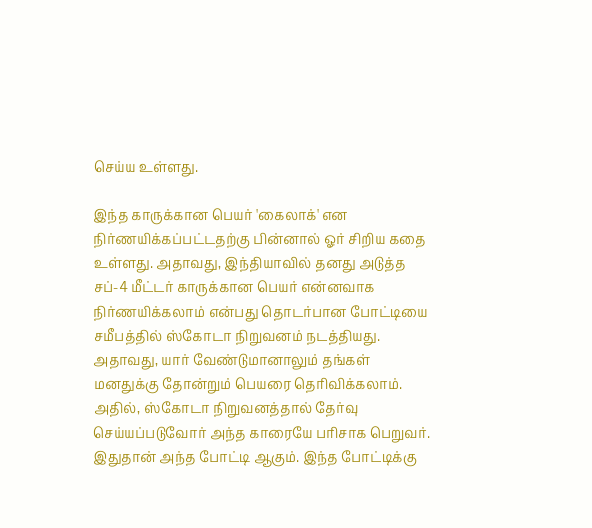செய்ய உள்ளது.

இந்த காருக்கான பெயர் 'கைலாக்' என நிர்ணயிக்கப்பட்டதற்கு பின்னால் ஓர் சிறிய கதை உள்ளது. அதாவது, இந்தியாவில் தனது அடுத்த சப்-4 மீட்டர் காருக்கான பெயர் என்னவாக நிர்ணயிக்கலாம் என்பது தொடர்பான போட்டியை சமீபத்தில் ஸ்கோடா நிறுவனம் நடத்தியது. அதாவது, யார் வேண்டுமானாலும் தங்கள் மனதுக்கு தோன்றும் பெயரை தெரிவிக்கலாம். அதில், ஸ்கோடா நிறுவனத்தால் தேர்வு செய்யப்படுவோர் அந்த காரையே பரிசாக பெறுவர்.
இதுதான் அந்த போட்டி ஆகும். இந்த போட்டிக்கு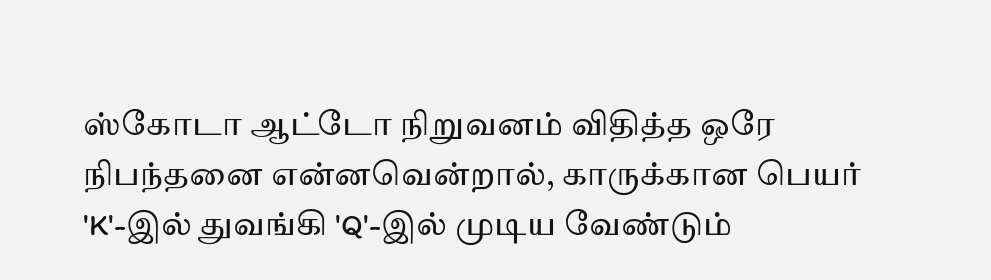ஸ்கோடா ஆட்டோ நிறுவனம் விதித்த ஒரே நிபந்தனை என்னவென்றால், காருக்கான பெயர் 'K'-இல் துவங்கி 'Q'-இல் முடிய வேண்டும்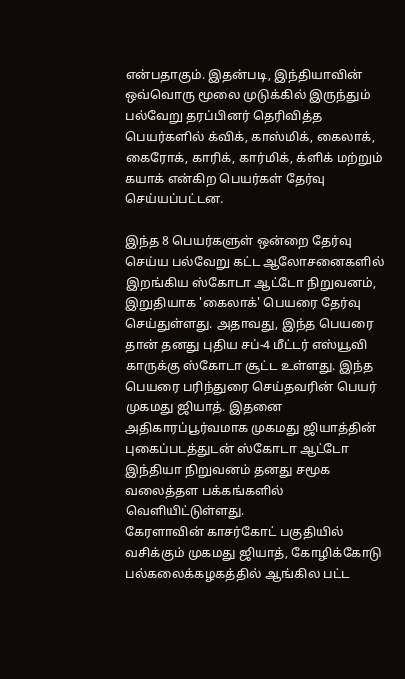என்பதாகும். இதன்படி, இந்தியாவின் ஒவ்வொரு மூலை முடுக்கில் இருந்தும் பல்வேறு தரப்பினர் தெரிவித்த பெயர்களில் க்விக், காஸ்மிக், கைலாக், கைரோக், காரிக், கார்மிக், க்ளிக் மற்றும் கயாக் என்கிற பெயர்கள் தேர்வு செய்யப்பட்டன.

இந்த 8 பெயர்களுள் ஒன்றை தேர்வு செய்ய பல்வேறு கட்ட ஆலோசனைகளில் இறங்கிய ஸ்கோடா ஆட்டோ நிறுவனம், இறுதியாக 'கைலாக்' பெயரை தேர்வு செய்துள்ளது. அதாவது, இந்த பெயரை தான் தனது புதிய சப்-4 மீட்டர் எஸ்யூவி காருக்கு ஸ்கோடா சூட்ட உள்ளது. இந்த பெயரை பரிந்துரை செய்தவரின் பெயர் முகமது ஜியாத். இதனை அதிகாரப்பூர்வமாக முகமது ஜியாத்தின் புகைப்படத்துடன் ஸ்கோடா ஆட்டோ இந்தியா நிறுவனம் தனது சமூக வலைத்தள பக்கங்களில் வெளியிட்டுள்ளது.
கேரளாவின் காசர்கோட் பகுதியில் வசிக்கும் முகமது ஜியாத், கோழிக்கோடு பல்கலைக்கழகத்தில் ஆங்கில பட்ட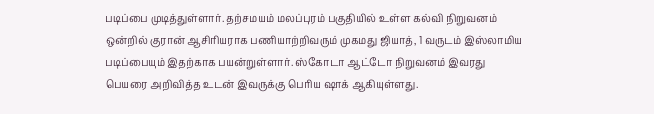படிப்பை முடித்துள்ளார். தற்சமயம் மலப்புரம் பகுதியில் உள்ள கல்வி நிறுவனம் ஒன்றில் குரான் ஆசிரியராக பணியாற்றிவரும் முகமது ஜியாத், 1 வருடம் இஸ்லாமிய படிப்பையும் இதற்காக பயன்றுள்ளார். ஸ்கோடா ஆட்டோ நிறுவனம் இவரது பெயரை அறிவித்த உடன் இவருக்கு பெரிய ஷாக் ஆகியுள்ளது.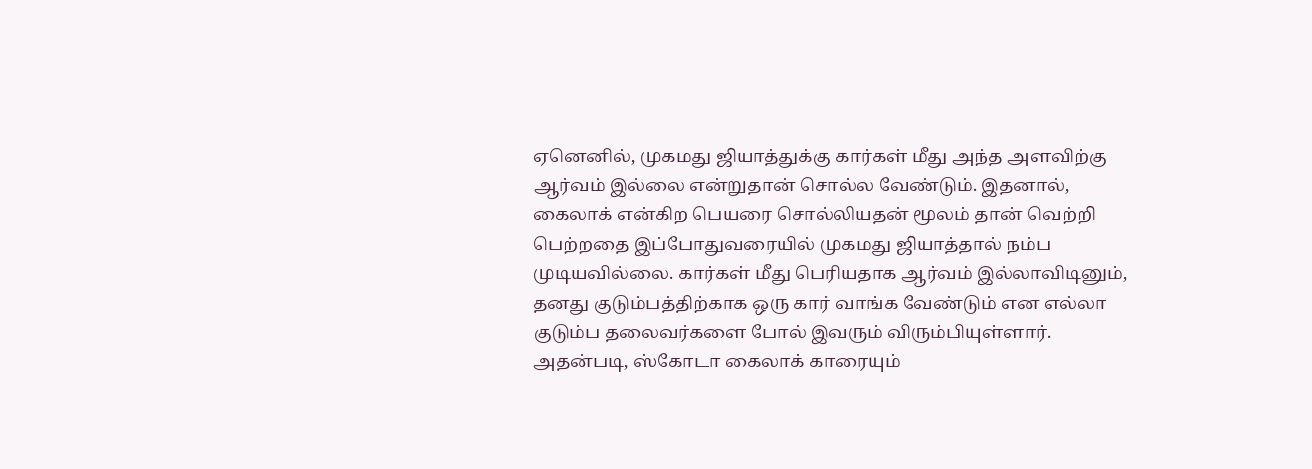ஏனெனில், முகமது ஜியாத்துக்கு கார்கள் மீது அந்த அளவிற்கு ஆர்வம் இல்லை என்றுதான் சொல்ல வேண்டும். இதனால், கைலாக் என்கிற பெயரை சொல்லியதன் மூலம் தான் வெற்றி பெற்றதை இப்போதுவரையில் முகமது ஜியாத்தால் நம்ப முடியவில்லை. கார்கள் மீது பெரியதாக ஆர்வம் இல்லாவிடினும், தனது குடும்பத்திற்காக ஒரு கார் வாங்க வேண்டும் என எல்லா குடும்ப தலைவர்களை போல் இவரும் விரும்பியுள்ளார்.
அதன்படி, ஸ்கோடா கைலாக் காரையும்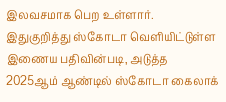இலவசமாக பெற உள்ளார். இதுகுறித்து ஸ்கோடா வெளியிட்டுள்ள இணைய பதிவின்படி, அடுத்த 2025ஆம் ஆண்டில் ஸ்கோடா கைலாக்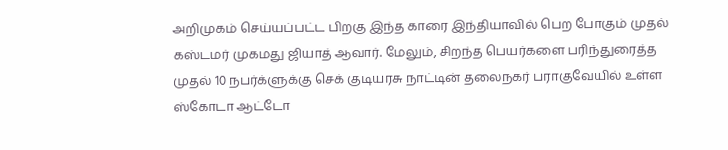அறிமுகம் செய்யப்பட்ட பிறகு இந்த காரை இந்தியாவில் பெற போகும் முதல் கஸ்டமர் முகமது ஜியாத் ஆவார். மேலும், சிறந்த பெயர்களை பரிந்துரைத்த முதல் 10 நபர்க்ளுக்கு செக் குடியரசு நாட்டின் தலைநகர் பராகுவேயில் உள்ள ஸ்கோடா ஆட்டோ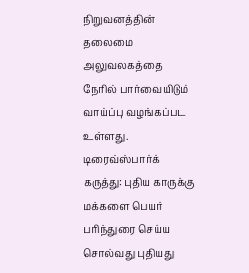நிறுவனத்தின் தலைமை அலுவலகத்தை நேரில் பார்வையிடும் வாய்ப்பு வழங்கப்பட உள்ளது.
டிரைவ்ஸ்பார்க் கருத்து: புதிய காருக்கு மக்களை பெயர் பரிந்துரை செய்ய சொல்வது புதியது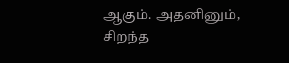ஆகும். அதனினும், சிறந்த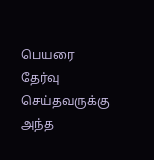பெயரை தேர்வு செய்தவருக்கு அந்த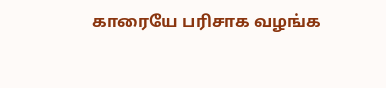காரையே பரிசாக வழங்க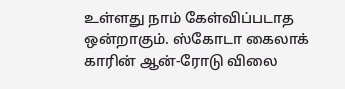உள்ளது நாம் கேள்விப்படாத ஒன்றாகும். ஸ்கோடா கைலாக் காரின் ஆன்-ரோடு விலை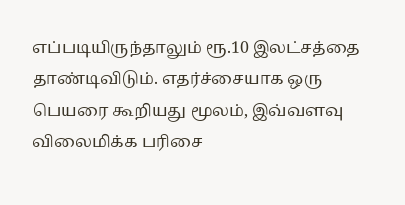எப்படியிருந்தாலும் ரூ.10 இலட்சத்தை தாண்டிவிடும். எதர்ச்சையாக ஒரு பெயரை கூறியது மூலம், இவ்வளவு விலைமிக்க பரிசை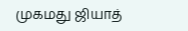முகமது ஜியாத்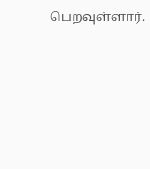பெறவுள்ளார்.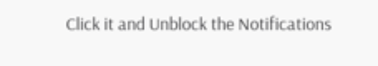Click it and Unblock the Notifications